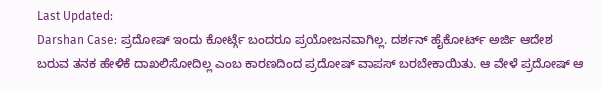Last Updated:
Darshan Case: ಪ್ರದೋಷ್ ಇಂದು ಕೋರ್ಟ್ಗೆ ಬಂದರೂ ಪ್ರಯೋಜನವಾಗಿಲ್ಲ. ದರ್ಶನ್ ಹೈಕೋರ್ಟ್ ಅರ್ಜಿ ಆದೇಶ ಬರುವ ತನಕ ಹೇಳಿಕೆ ದಾಖಲಿಸೋದಿಲ್ಲ ಎಂಬ ಕಾರಣದಿಂದ ಪ್ರದೋಷ್ ವಾಪಸ್ ಬರಬೇಕಾಯಿತು. ಆ ವೇಳೆ ಪ್ರದೋಷ್ ಆ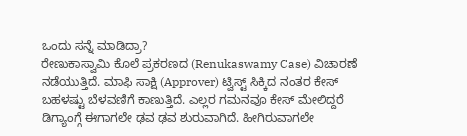ಒಂದು ಸನ್ನೆ ಮಾಡಿದ್ರಾ?
ರೇಣುಕಾಸ್ವಾಮಿ ಕೊಲೆ ಪ್ರಕರಣದ (Renukaswamy Case) ವಿಚಾರಣೆ ನಡೆಯುತ್ತಿದೆ. ಮಾಫಿ ಸಾಕ್ಷಿ (Approver) ಟ್ವಿಸ್ಟ್ ಸಿಕ್ಕಿದ ನಂತರ ಕೇಸ್ ಬಹಳಷ್ಟು ಬೆಳವಣಿಗೆ ಕಾಣುತ್ತಿದೆ. ಎಲ್ಲರ ಗಮನವೂ ಕೇಸ್ ಮೇಲಿದ್ದರೆ ಡಿಗ್ಯಾಂಗ್ಗೆ ಈಗಾಗಲೇ ಢವ ಢವ ಶುರುವಾಗಿದೆ. ಹೀಗಿರುವಾಗಲೇ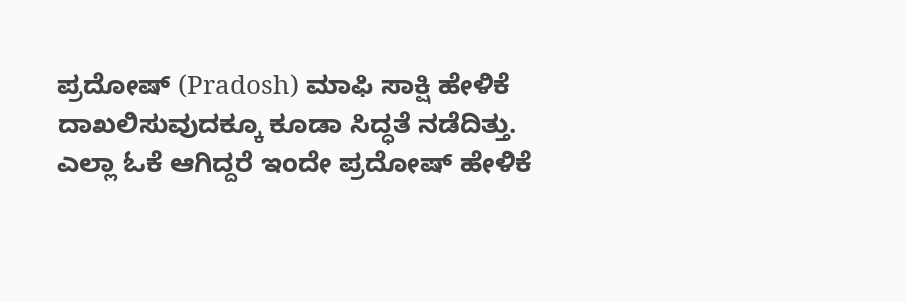ಪ್ರದೋಷ್ (Pradosh) ಮಾಫಿ ಸಾಕ್ಷಿ ಹೇಳಿಕೆ ದಾಖಲಿಸುವುದಕ್ಕೂ ಕೂಡಾ ಸಿದ್ಧತೆ ನಡೆದಿತ್ತು. ಎಲ್ಲಾ ಓಕೆ ಆಗಿದ್ದರೆ ಇಂದೇ ಪ್ರದೋಷ್ ಹೇಳಿಕೆ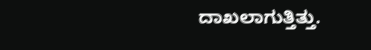ದಾಖಲಾಗುತ್ತಿತ್ತು.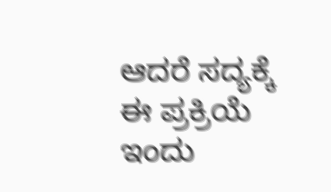ಆದರೆ ಸದ್ಯಕ್ಕೆ ಈ ಪ್ರಕ್ರಿಯೆ ಇಂದು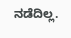ನಡೆದಿಲ್ಲ.